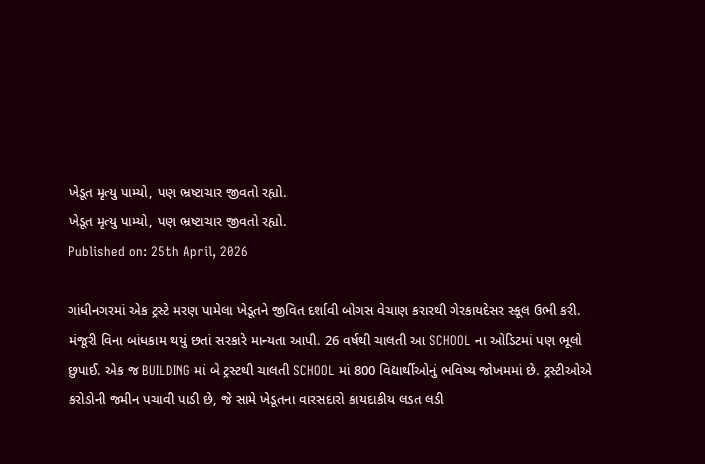ખેડૂત મૃત્યુ પામ્યો, પણ ભ્રષ્ટાચાર જીવતો રહ્યો.
ખેડૂત મૃત્યુ પામ્યો, પણ ભ્રષ્ટાચાર જીવતો રહ્યો.
Published on: 25th April, 2026

ગાંધીનગરમાં એક ટ્રસ્ટે મરણ પામેલા ખેડૂતને જીવિત દર્શાવી બોગસ વેચાણ કરારથી ગેરકાયદેસર સ્કૂલ ઉભી કરી. મંજૂરી વિના બાંધકામ થયું છતાં સરકારે માન્યતા આપી. 26 વર્ષથી ચાલતી આ SCHOOL ના ઓડિટમાં પણ ભૂલો છુપાઈ. એક જ BUILDING માં બે ટ્રસ્ટથી ચાલતી SCHOOL માં 800 વિદ્યાર્થીઓનું ભવિષ્ય જોખમમાં છે. ટ્રસ્ટીઓએ કરોડોની જમીન પચાવી પાડી છે, જે સામે ખેડૂતના વારસદારો કાયદાકીય લડત લડી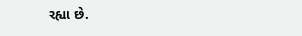રહ્યા છે.